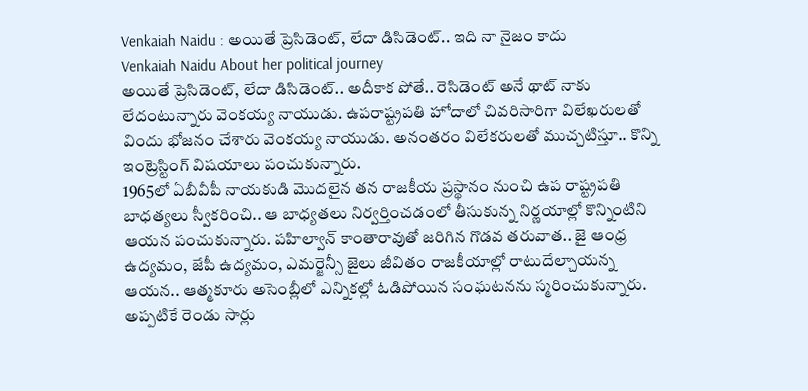Venkaiah Naidu : అయితే ప్రెసిడెంట్, లేదా డిసిడెంట్.. ఇది నా నైజం కాదు
Venkaiah Naidu About her political journey
అయితే ప్రెసిడెంట్, లేదా డిసిడెంట్.. అదీకాక పోతే.. రెసిడెంట్ అనే థాట్ నాకు లేదంటున్నారు వెంకయ్య నాయుడు. ఉపరాష్ట్రపతి హోదాలో చివరిసారిగా విలేఖరులతో విందు భోజనం చేశారు వెంకయ్య నాయుడు. అనంతరం విలేకరులతో ముచ్చటిస్తూ.. కొన్ని ఇంట్రెస్టింగ్ విషయాలు పంచుకున్నారు.
1965లో ఏబీవీపీ నాయకుడి మొదలైన తన రాజకీయ ప్రస్థానం నుంచి ఉప రాష్ట్రపతి బాధత్యలు స్వీకరించి.. ఆ బాధ్యతలు నిర్వర్తించడంలో తీసుకున్న నిర్ణయాల్లో కొన్నింటిని ఆయన పంచుకున్నారు. పహిల్వాన్ కాంతారావుతో జరిగిన గొడవ తరువాత.. జై ఆంధ్ర ఉద్యమం, జేపీ ఉద్యమం, ఎమర్జెన్సీ జైలు జీవితం రాజకీయాల్లో రాటుదేల్చాయన్న ఆయన.. ఆత్మకూరు అసెంబ్లీలో ఎన్నికల్లో ఓడిపోయిన సంఘటనను స్మరించుకున్నారు. అప్పటికే రెండు సార్లు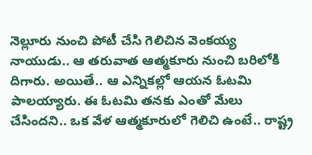నెల్లూరు నుంచి పోటీ చేసి గెలిచిన వెంకయ్య నాయుడు.. ఆ తరువాత ఆత్మకూరు నుంచి బరిలోకి దిగారు. అయితే.. ఆ ఎన్నికల్లో ఆయన ఓటమి పాలయ్యారు. ఈ ఓటమి తనకు ఎంతో మేలు చేసిందని.. ఒక వేళ ఆత్మకూరులో గెలిచి ఉంటే.. రాష్ట్ర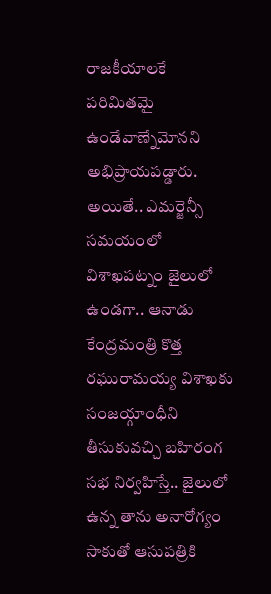రాజకీయాలకే పరిమితమై ఉండేవాణ్నేమోనని అభిప్రాయపడ్డారు.
అయితే.. ఎమర్జెన్సీ సమయంలో విశాఖపట్నం జైలులో ఉండగా.. ఆనాడు కేంద్రమంత్రి కొత్త రఘురామయ్య విశాఖకు సంజయ్గాంధీని తీసుకువచ్చి బహిరంగ సభ నిర్వహిస్తే.. జైలులో ఉన్న తాను అనారోగ్యం సాకుతో ఆసుపత్రికి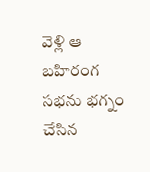వెళ్లి ఆ బహిరంగ సభను భగ్నం చేసిన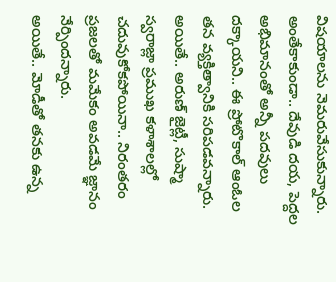విషయాలను నెమరువేసుకున్నారు. అంతేకాకుండా.. దేవుడి దయ, పెద్దల అభిమానంతో అన్నీ పదవులు దక్కాయని.. ఈ ప్రోటొకాల్ ఆంఓల తన వ్యక్తిత్వానికి సరిపడవన్నారు. అయితే.. అరుణ్ జైట్లీ, సుష్మా స్వరాజ్లా ప్రముఖ కళాశాలల్లో చదువుకోకపోయినా.. నిరంతరం ప్రజలతో మమేకం అవడమే జ్ఞానం నేర్పిందన్నారు.
అయితే.. మోడీతో తనకు ఉన్న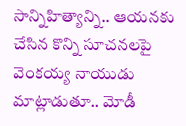సాన్నిహిత్యాన్ని.. ఆయనకు చేసిన కొన్ని సూచనలపై వెంకయ్య నాయుడు మాట్లాడుతూ.. మోడీ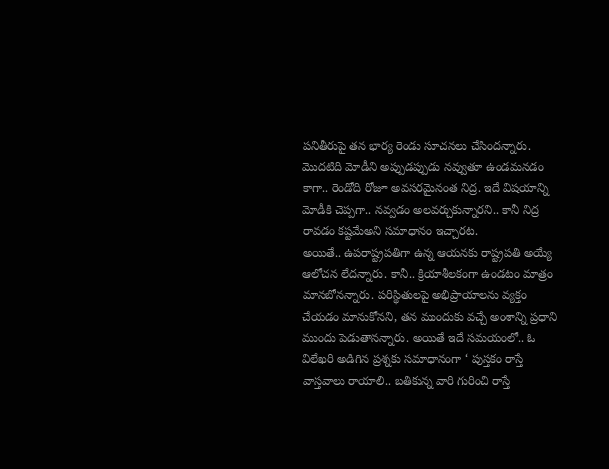పనితీరుపై తన భార్య రెండు సూచనలు చేసిందన్నారు. మొదటిది మోడీని అప్పుడప్పుడు నవ్వుతూ ఉండమనడం కాగా.. రెండోది రోజూ అవసరమైనంత నిద్ర. ఇదే విషయాన్ని మోడీకి చెప్పగా.. నవ్వడం అలవర్చుకున్నారని.. కానీ నిద్ర రావడం కష్టమేఅని సమాధానం ఇచ్చారట.
అయితే.. ఉపరాష్ట్రపతిగా ఉన్న ఆయనకు రాష్ట్రపతి అయ్యే ఆలోచన లేదన్నారు. కానీ.. క్రియాశీలకంగా ఉండటం మాత్రం మానబోనన్నారు. పరిస్థితులపై అభిప్రాయాలను వ్యక్తం చేయడం మానుకోనని, తన ముందుకు వచ్చే అంశాన్ని ప్రధాని ముందు పెడుతానన్నారు. అయితే ఇదే సమయంలో.. ఓ విలేఖరి అడిగిన ప్రశ్నకు సమాధానంగా ‘ పుస్తకం రాస్తే వాస్తవాలు రాయాలి.. బతికున్న వారి గురించి రాస్తే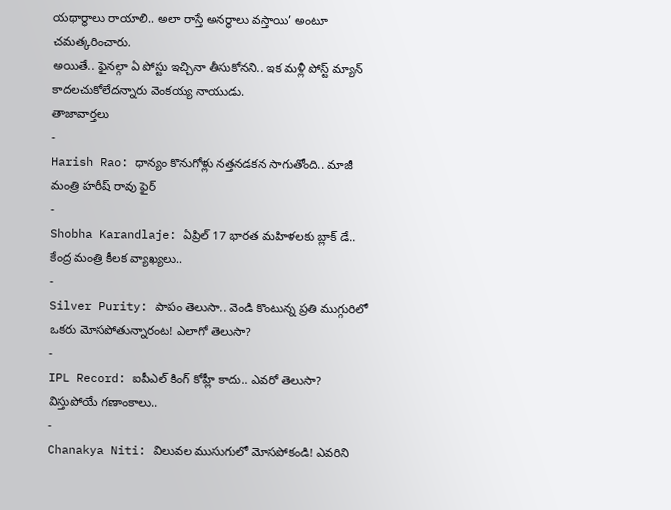యథార్థాలు రాయాలి.. అలా రాస్తే అనర్థాలు వస్తాయి’ అంటూ చమత్కరించారు.
అయితే.. ఫైనల్గా ఏ పోస్టు ఇచ్చినా తీసుకోనని.. ఇక మళ్లీ పోస్ట్ మ్యాన్ కాదలచుకోలేదన్నారు వెంకయ్య నాయుడు.
తాజావార్తలు
-
Harish Rao: ధాన్యం కొనుగోళ్లు నత్తనడకన సాగుతోంది.. మాజీ మంత్రి హరీష్ రావు ఫైర్
-
Shobha Karandlaje: ఏప్రిల్ 17 భారత మహిళలకు బ్లాక్ డే.. కేంద్ర మంత్రి కీలక వ్యాఖ్యలు..
-
Silver Purity: పాపం తెలుసా.. వెండి కొంటున్న ప్రతి ముగ్గురిలో ఒకరు మోసపోతున్నారంట! ఎలాగో తెలుసా?
-
IPL Record: ఐపీఎల్ కింగ్ కోహ్లీ కాదు.. ఎవరో తెలుసా? విస్తుపోయే గణాంకాలు..
-
Chanakya Niti: విలువల ముసుగులో మోసపోకండి! ఎవరిని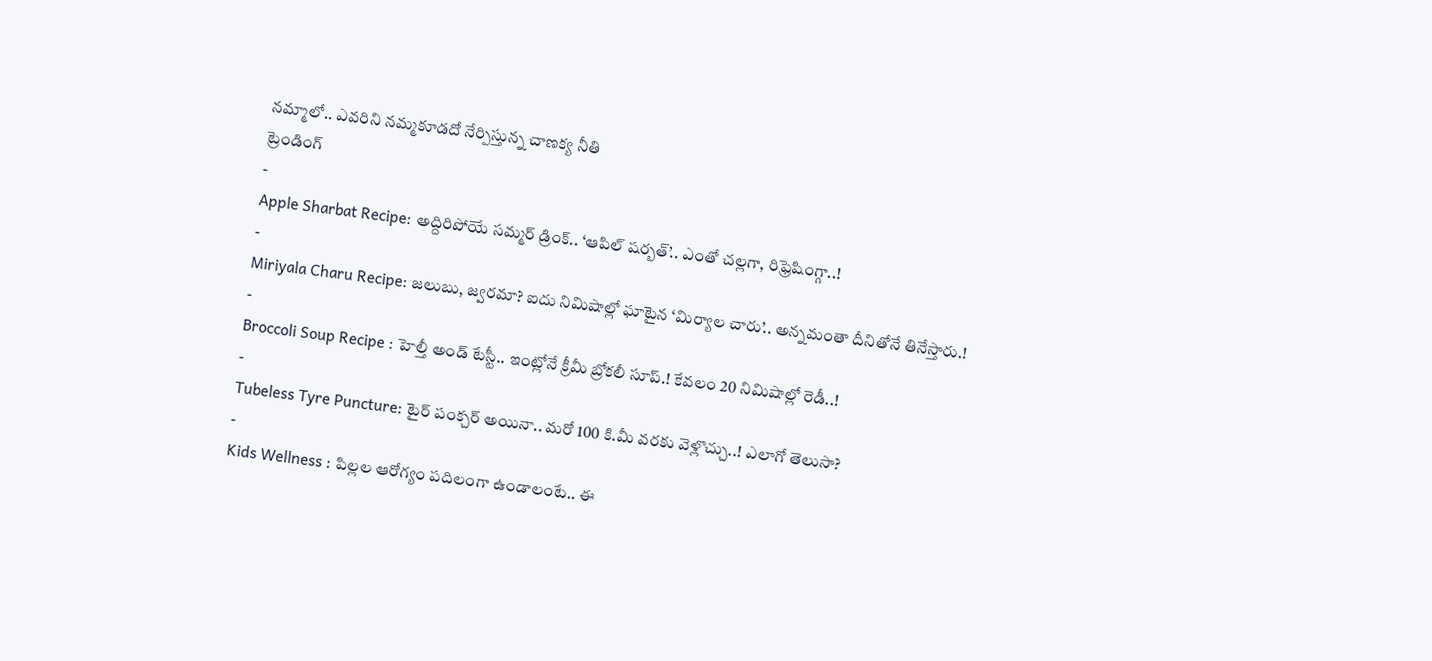నమ్మాలో.. ఎవరిని నమ్మకూడదో నేర్పిస్తున్న చాణక్య నీతి
ట్రెండింగ్
-
Apple Sharbat Recipe: అద్దిరిపోయే సమ్మర్ డ్రింక్.. ‘ఆపిల్ షర్బత్’.. ఎంతో చల్లగా, రిఫ్రెషింగ్గా..!
-
Miriyala Charu Recipe: జలుబు, జ్వరమా? ఐదు నిమిషాల్లో ఘాటైన ‘మిర్యాల చారు’.. అన్నమంతా దీనితోనే తినేస్తారు.!
-
Broccoli Soup Recipe : హెల్తీ అండ్ టేస్టీ.. ఇంట్లోనే క్రీమీ బ్రోకలీ సూప్.! కేవలం 20 నిమిషాల్లో రెడీ..!
-
Tubeless Tyre Puncture: టైర్ పంక్చర్ అయినా.. మరో 100 కి.మీ వరకు వెళ్లొచ్చు..! ఎలాగో తెలుసా?
-
Kids Wellness : పిల్లల ఆరోగ్యం పదిలంగా ఉండాలంటే.. ఈ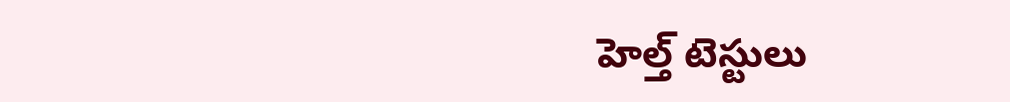హెల్త్ టెస్టులు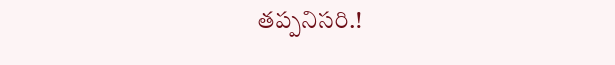తప్పనిసరి.!